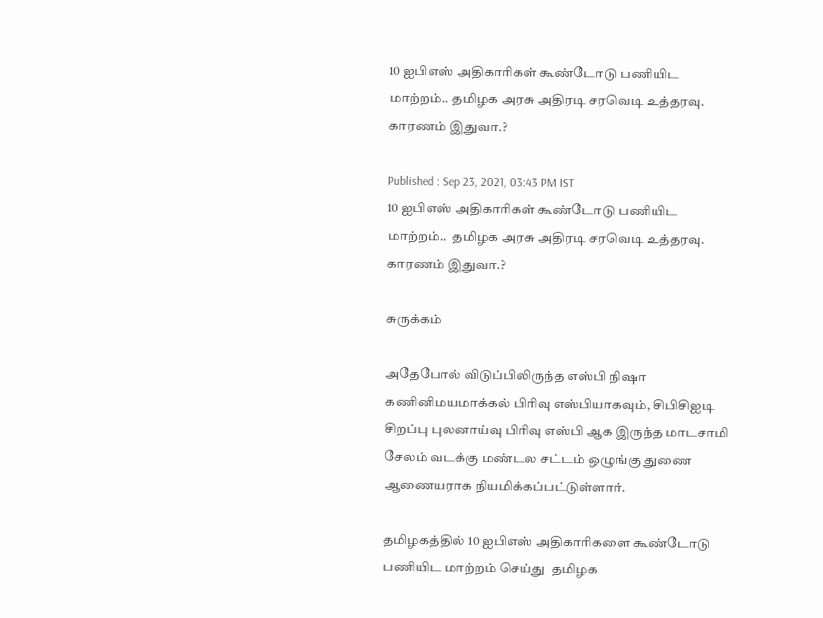10 ஐபிஎஸ் அதிகாரிகள் கூண்டோடு பணியிட மாற்றம்.. தமிழக அரசு அதிரடி சரவெடி உத்தரவு. காரணம் இதுவா.?

Published : Sep 23, 2021, 03:43 PM IST
10 ஐபிஎஸ் அதிகாரிகள் கூண்டோடு பணியிட மாற்றம்..  தமிழக அரசு அதிரடி சரவெடி உத்தரவு. காரணம் இதுவா.?

சுருக்கம்

அதேபோல் விடுப்பிலிருந்த எஸ்பி நிஷா கணினிமயமாக்கல் பிரிவு எஸ்பியாகவும், சிபிசிஐடி சிறப்பு புலனாய்வு பிரிவு எஸ்பி ஆக இருந்த மாடசாமி சேலம் வடக்கு மண்டல சட்டம் ஒழுங்கு துணை ஆணையராக நியமிக்கப்பட்டுள்ளார்.

தமிழகத்தில் 10 ஐபிஎஸ் அதிகாரிகளை கூண்டோடு பணியிட மாற்றம் செய்து  தமிழக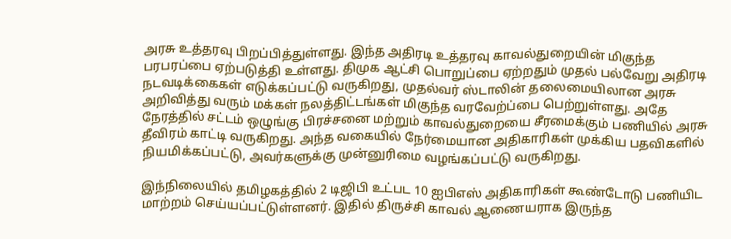அரசு உத்தரவு பிறப்பித்துள்ளது. இந்த அதிரடி உத்தரவு காவல்துறையின் மிகுந்த பரபரப்பை ஏற்படுத்தி உள்ளது. திமுக ஆட்சி பொறுப்பை ஏற்றதும் முதல் பல்வேறு அதிரடி நடவடிக்கைகள் எடுக்கப்பட்டு வருகிறது, முதல்வர் ஸ்டாலின் தலைமையிலான அரசு அறிவித்து வரும் மக்கள் நலத்திட்டங்கள் மிகுந்த வரவேற்ப்பை பெற்றுள்ளது. அதே நேரத்தில் சட்டம் ஒழுங்கு பிரச்சனை மற்றும் காவல்துறையை சீரமைக்கும் பணியில் அரசு தீவிரம் காட்டி வருகிறது. அந்த வகையில் நேர்மையான அதிகாரிகள் முக்கிய பதவிகளில் நியமிக்கப்பட்டு, அவர்களுக்கு முன்னுரிமை வழங்கப்பட்டு வருகிறது.

இந்நிலையில் தமிழகத்தில் 2 டிஜிபி உட்பட 10 ஐபிஎஸ் அதிகாரிகள் கூண்டோடு பணியிட மாற்றம் செய்யப்பட்டுள்ளனர். இதில் திருச்சி காவல் ஆணையராக இருந்த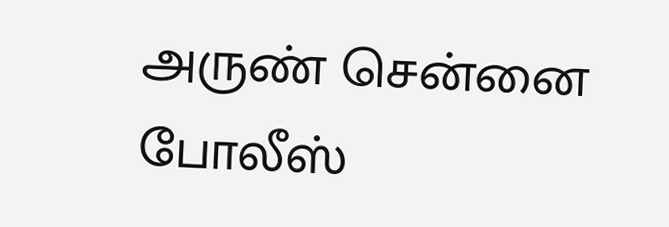அருண் சென்னை போலீஸ்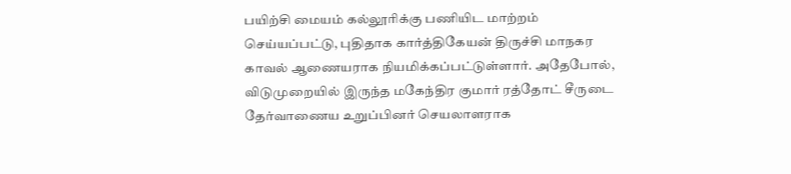பயிற்சி மையம் கல்லூரிக்கு பணியிட மாற்றம் செய்யப்பட்டு, புதிதாக கார்த்திகேயன் திருச்சி மாநகர காவல் ஆணையராக நியமிக்கப்பட்டுள்ளார். அதேபோல், விடுமுறையில் இருந்த மகேந்திர குமார் ரத்தோட் சீருடை தேர்வாணைய உறுப்பினர் செயலாளராக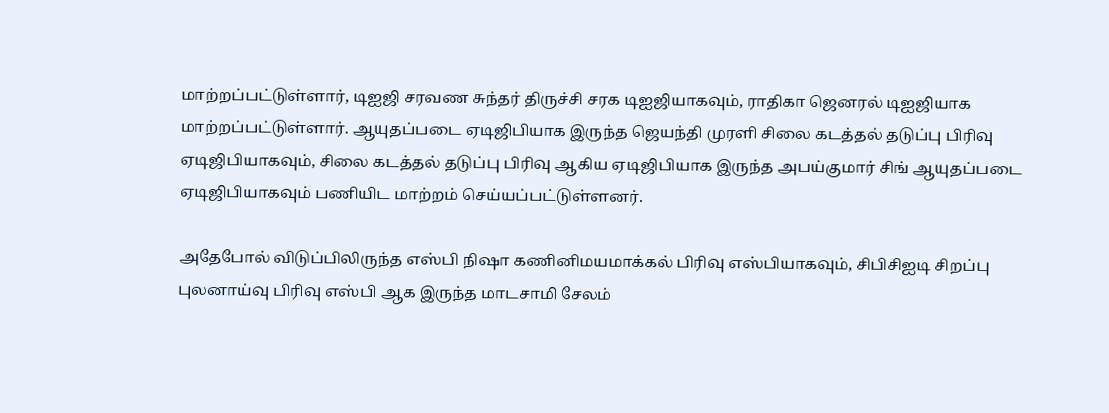மாற்றப்பட்டுள்ளார், டிஐஜி சரவண சுந்தர் திருச்சி சரக டிஐஜியாகவும், ராதிகா ஜெனரல் டிஐஜியாக மாற்றப்பட்டுள்ளார். ஆயுதப்படை ஏடிஜிபியாக இருந்த ஜெயந்தி முரளி சிலை கடத்தல் தடுப்பு பிரிவு ஏடிஜிபியாகவும், சிலை கடத்தல் தடுப்பு பிரிவு ஆகிய ஏடிஜிபியாக இருந்த அபய்குமார் சிங் ஆயுதப்படை ஏடிஜிபியாகவும் பணியிட மாற்றம் செய்யப்பட்டுள்ளனர்.

அதேபோல் விடுப்பிலிருந்த எஸ்பி நிஷா கணினிமயமாக்கல் பிரிவு எஸ்பியாகவும், சிபிசிஐடி சிறப்பு புலனாய்வு பிரிவு எஸ்பி ஆக இருந்த மாடசாமி சேலம்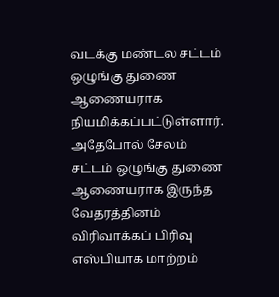வடக்கு மண்டல சட்டம் ஒழுங்கு துணை ஆணையராக நியமிக்கப்பட்டுள்ளார். அதேபோல் சேலம் சட்டம் ஒழுங்கு துணை ஆணையராக இருந்த வேதரத்தினம்  விரிவாக்கப் பிரிவு எஸ்பியாக மாற்றம்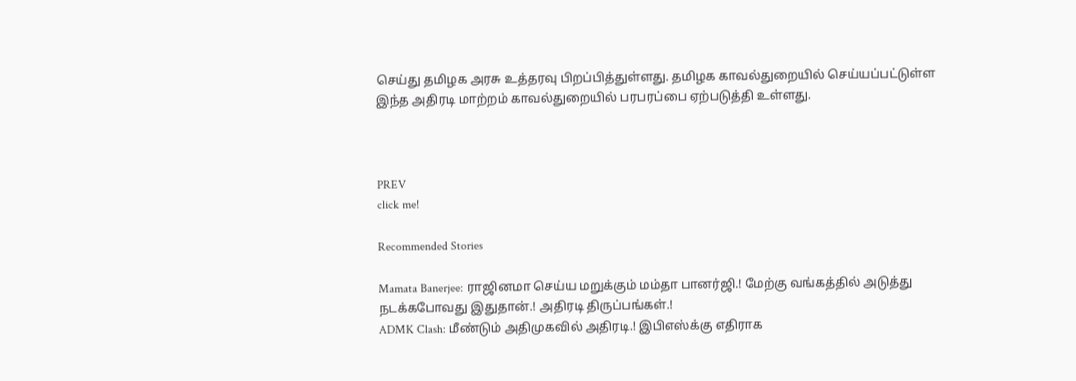செய்து தமிழக அரசு உத்தரவு பிறப்பித்துள்ளது. தமிழக காவல்துறையில் செய்யப்பட்டுள்ள இந்த அதிரடி மாற்றம் காவல்துறையில் பரபரப்பை ஏற்படுத்தி உள்ளது.



PREV
click me!

Recommended Stories

Mamata Banerjee: ராஜினமா செய்ய மறுக்கும் மம்தா பானர்ஜி.! மேற்கு வங்கத்தில் அடுத்து நடக்கபோவது இதுதான்.! அதிரடி திருப்பங்கள்.!
ADMK Clash: மீண்டும் அதிமுகவில் அதிரடி.! இபிஎஸ்க்கு எதிராக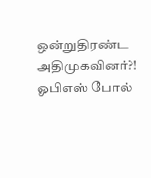ஒன்றுதிரண்ட அதிமுகவினர்?! ஓபிஎஸ் போல்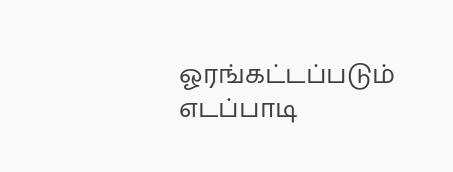ஓரங்கட்டப்படும் எடப்பாடி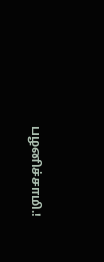பழனிச்சாமி.!